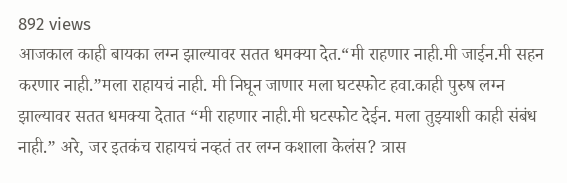892 views
आजकाल काही बायका लग्न झाल्यावर सतत धमक्या देत.“मी राहणार नाही.मी जाईन.मी सहन करणार नाही.”मला राहायचं नाही. मी निघून जाणार मला घटस्फोट हवा.काही पुरुष लग्न झाल्यावर सतत धमक्या देतात “मी राहणार नाही.मी घटस्फोट देईन. मला तुझ्याशी काही संबंध नाही.” अरे, जर इतकंच राहायचं नव्हतं तर लग्न कशाला केलंस? त्रास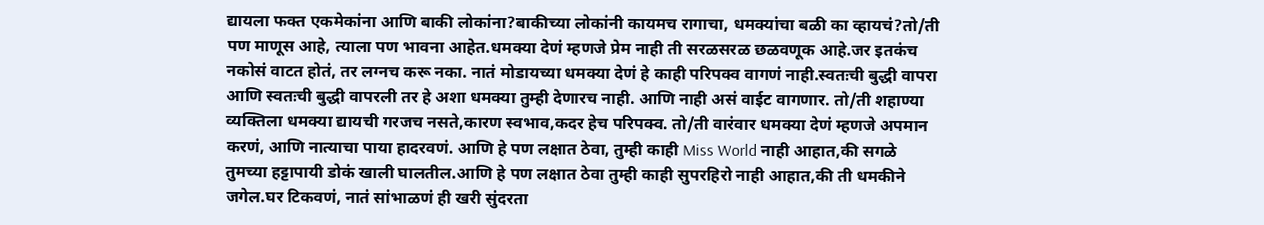द्यायला फक्त एकमेकांना आणि बाकी लोकांना?बाकीच्या लोकांनी कायमच रागाचा, धमक्यांचा बळी का व्हायचं?तो/ती पण माणूस आहे, त्याला पण भावना आहेत.धमक्या देणं म्हणजे प्रेम नाही ती सरळसरळ छळवणूक आहे.जर इतकंच नकोसं वाटत होतं, तर लग्नच करू नका. नातं मोडायच्या धमक्या देणं हे काही परिपक्व वागणं नाही.स्वतःची बुद्धी वापरा आणि स्वतःची बुद्धी वापरली तर हे अशा धमक्या तुम्ही देणारच नाही. आणि नाही असं वाईट वागणार. तो/ती शहाण्या व्यक्तिला धमक्या द्यायची गरजच नसते,कारण स्वभाव,कदर हेच परिपक्व. तो/ती वारंवार धमक्या देणं म्हणजे अपमान करणं, आणि नात्याचा पाया हादरवणं. आणि हे पण लक्षात ठेवा, तुम्ही काही Miss World नाही आहात,की सगळे तुमच्या हट्टापायी डोकं खाली घालतील.आणि हे पण लक्षात ठेवा तुम्ही काही सुपरहिरो नाही आहात,की ती धमकीने जगेल.घर टिकवणं, नातं सांभाळणं ही खरी सुंदरता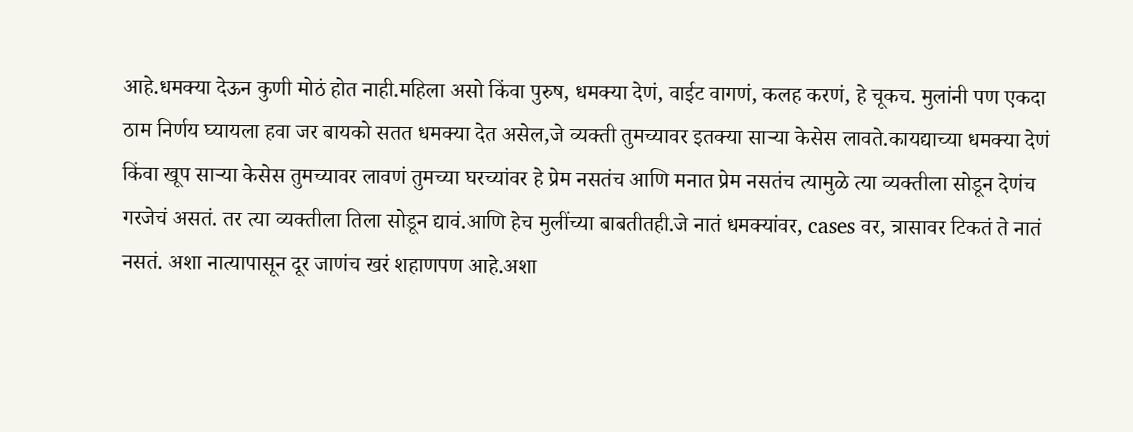आहे.धमक्या देऊन कुणी मोठं होत नाही.महिला असो किंवा पुरुष, धमक्या देणं, वाईट वागणं, कलह करणं, हे चूकच. मुलांनी पण एकदा ठाम निर्णय घ्यायला हवा जर बायको सतत धमक्या देत असेल,जे व्यक्ती तुमच्यावर इतक्या साऱ्या केसेस लावते.कायद्याच्या धमक्या देणं किंवा खूप साऱ्या केसेस तुमच्यावर लावणं तुमच्या घरच्यांवर हे प्रेम नसतंच आणि मनात प्रेम नसतंच त्यामुळे त्या व्यक्तीला सोडून देणंच गरजेचं असतं. तर त्या व्यक्तीला तिला सोडून द्यावं.आणि हेच मुलींच्या बाबतीतही.जे नातं धमक्यांवर, cases वर, त्रासावर टिकतं ते नातं नसतं. अशा नात्यापासून दूर जाणंच खरं शहाणपण आहे.अशा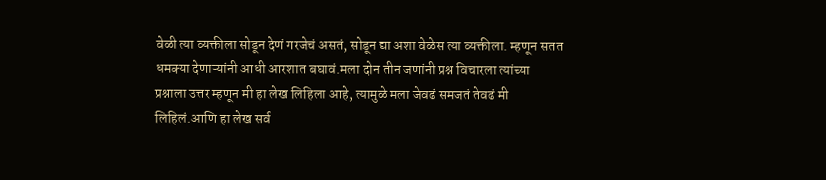वेळी त्या व्यक्तीला सोडून देणं गरजेचं असतं, सोडून द्या अशा वेळेस त्या व्यक्तीला. म्हणून सतत धमक्या देणाऱ्यांनी आधी आरशात बघावं.मला दोन तीन जणांनी प्रश्न विचारला त्यांच्या प्रश्नाला उत्तर म्हणून मी हा लेख लिहिला आहे, त्यामुळे मला जेवढं समजतं तेवढं मी लिहिलं.आणि हा लेख सर्व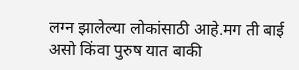लग्न झालेल्या लोकांसाठी आहे.मग ती बाई असो किंवा पुरुष यात बाकी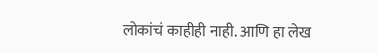लोकांचं काहीही नाही. आणि हा लेख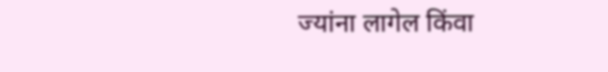ज्यांना लागेल किंवा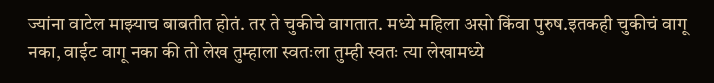ज्यांना वाटेल माझ्याच बाबतीत होतं. तर ते चुकीचे वागतात. मध्ये महिला असो किंवा पुरुष.इतकही चुकीचं वागू नका, वाईट वागू नका की तो लेख तुम्हाला स्वतःला तुम्ही स्वतः त्या लेखामध्ये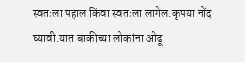स्वतःला पहाल किंवा स्वतःला लागेल.कृपया नोंद घ्यावी.यात बाकीच्या लोकांना ओढू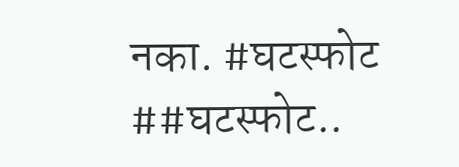नका. #घटस्फोट ##घटस्फोट..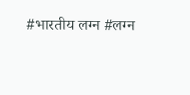#भारतीय लग्न #लग्न